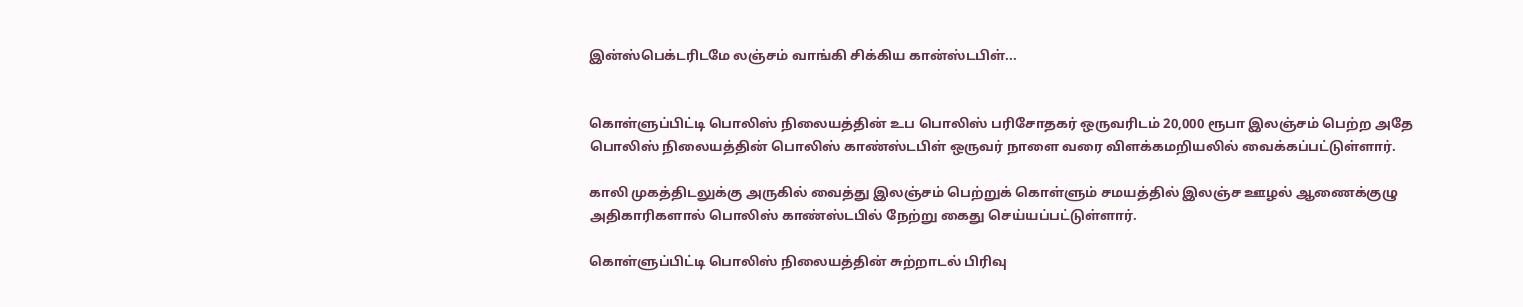இன்ஸ்பெக்டரிடமே லஞ்சம் வாங்கி சிக்கிய கான்ஸ்டபிள்...


கொள்ளுப்பிட்டி பொலிஸ் நிலையத்தின் உப பொலிஸ் பரிசோதகர் ஒருவரிடம் 20,000 ரூபா இலஞ்சம் பெற்ற அதே பொலிஸ் நிலையத்தின் பொலிஸ் காண்ஸ்டபிள் ஒருவர் நாளை வரை விளக்கமறியலில் வைக்கப்பட்டுள்ளார்.

காலி முகத்திடலுக்கு அருகில் வைத்து இலஞ்சம் பெற்றுக் கொள்ளும் சமயத்தில் இலஞ்ச ஊழல் ஆணைக்குழு அதிகாரிகளால் பொலிஸ் காண்ஸ்டபில் நேற்று கைது செய்யப்பட்டுள்ளார்.

கொள்ளுப்பிட்டி பொலிஸ் நிலையத்தின் சுற்றாடல் பிரிவு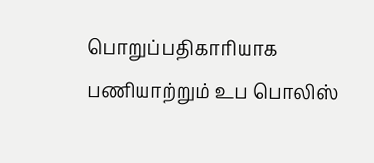பொறுப்பதிகாரியாக பணியாற்றும் உப பொலிஸ்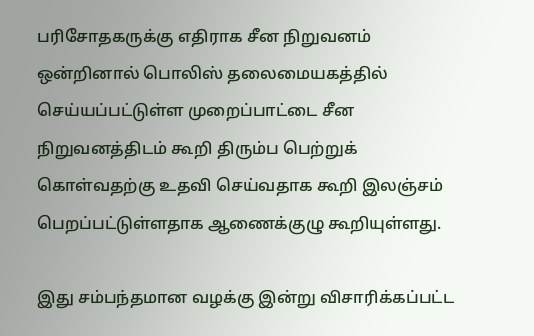பரிசோதகருக்கு எதிராக சீன நிறுவனம் ஒன்றினால் பொலிஸ் தலைமையகத்தில் செய்யப்பட்டுள்ள முறைப்பாட்டை சீன நிறுவனத்திடம் கூறி திரும்ப பெற்றுக் கொள்வதற்கு உதவி செய்வதாக கூறி இலஞ்சம் பெறப்பட்டுள்ளதாக ஆணைக்குழு கூறியுள்ளது.

இது சம்பந்தமான வழக்கு இன்று விசாரிக்கப்பட்ட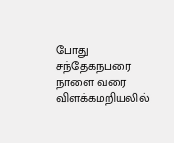போது சந்தேகநபரை நாளை வரை விளக்கமறியலில்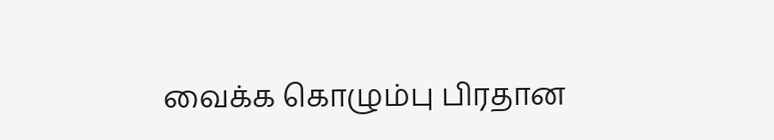வைக்க கொழும்பு பிரதான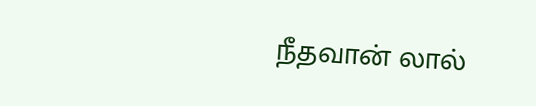நீதவான் லால்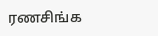ரணசிங்க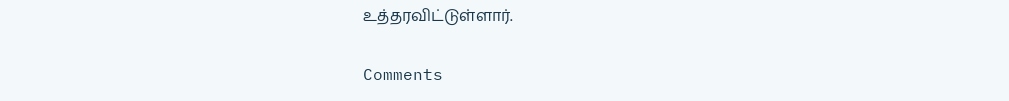உத்தரவிட்டுள்ளார்.

Comments